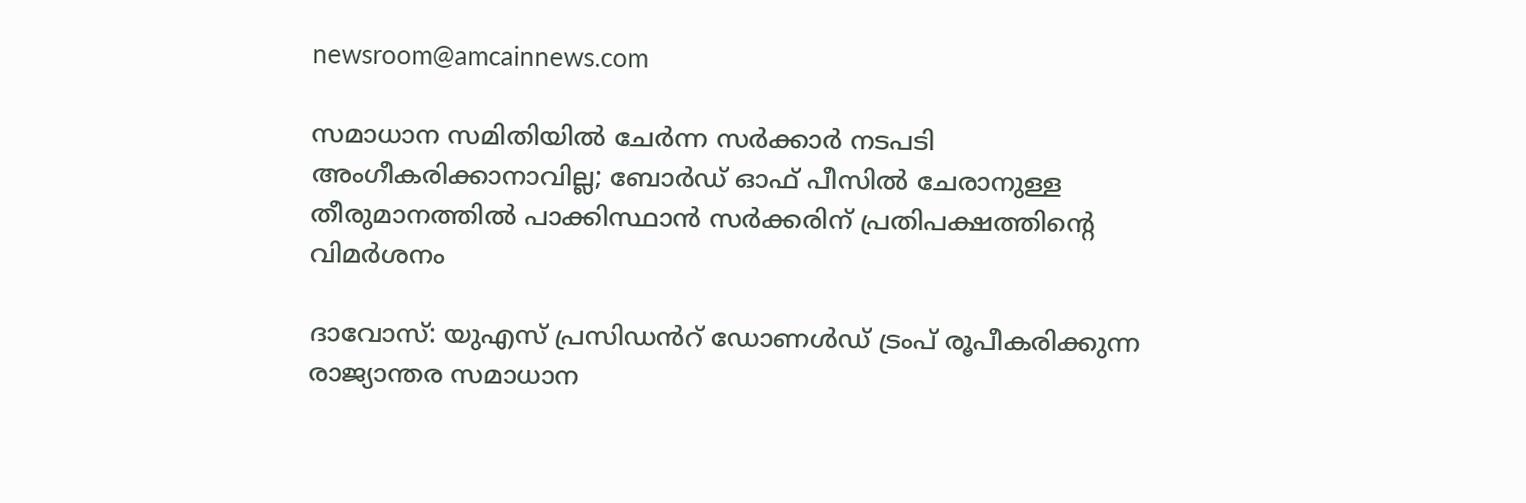newsroom@amcainnews.com

സമാധാന സമിതിയിൽ ചേർന്ന സർക്കാർ നടപടി അംഗീകരിക്കാനാവില്ല; ബോർഡ് ഓഫ് പീസിൽ ചേരാനുള്ള തീരുമാനത്തിൽ പാക്കിസ്ഥാൻ സർക്കരിന് പ്രതിപക്ഷത്തിന്റെ വിമർശനം

ദാവോസ്: യുഎസ് പ്രസിഡൻറ് ഡോണൾഡ് ട്രംപ് രൂപീകരിക്കുന്ന രാജ്യാന്തര സമാധാന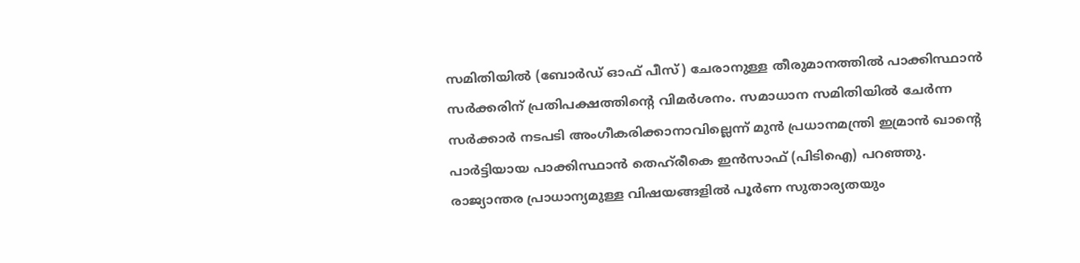സമിതിയിൽ (ബോർഡ് ഓഫ് പീസ്) ചേരാനുള്ള തീരുമാനത്തിൽ പാക്കിസ്ഥാൻ സർക്കരിന് പ്രതിപക്ഷത്തിന്റെ വിമർശനം. സമാധാന സമിതിയിൽ ചേർന്ന സർക്കാർ നടപടി അംഗീകരിക്കാനാവില്ലെന്ന് മുൻ പ്രധാനമന്ത്രി ഇമ്രാൻ ഖാന്റെ പാർട്ടിയായ പാക്കിസ്ഥാൻ തെഹ്‌രീകെ ഇൻസാഫ് (പിടിഐ) പറഞ്ഞു. രാജ്യാന്തര പ്രാധാന്യമുള്ള വിഷയങ്ങളിൽ പൂർണ സുതാര്യതയും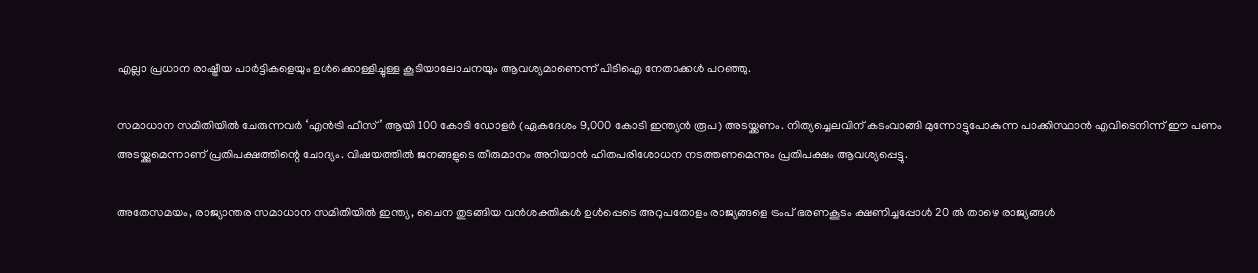എല്ലാ പ്രധാന രാഷ്ട്രീയ പാർട്ടികളെയും ഉൾക്കൊള്ളിച്ചുള്ള കൂടിയാലോചനയും ആവശ്യമാണെന്ന് പിടിഐ നേതാക്കൾ പറഞ്ഞു.

സമാധാന സമിതിയിൽ ചേരുന്നവർ ‘എൻട്രി ഫീസ്’ ആയി 100 കോടി ഡോളർ (ഏകദേശം 9,000 കോടി ഇന്ത്യൻ രൂപ) അടയ്ക്കണം. നിത്യച്ചെലവിന് കടംവാങ്ങി മുന്നോട്ടുപോകുന്ന പാക്കിസ്ഥാൻ എവിടെനിന്ന് ഈ പണം അടയ്ക്കുമെന്നാണ് പ്രതിപക്ഷത്തിന്റെ ചോദ്യം. വിഷയത്തിൽ ജനങ്ങളുടെ തീരുമാനം അറിയാൻ ഹിതപരിശോധന നടത്തണമെന്നും പ്രതിപക്ഷം ആവശ്യപ്പെട്ടു.

അതേസമയം, രാജ്യാന്തര സമാധാന സമിതിയിൽ ഇന്ത്യ, ചൈന തുടങ്ങിയ വൻശക്തികൾ ഉൾപ്പെടെ അറുപതോളം രാജ്യങ്ങളെ ട്രംപ് ഭരണകൂടം ക്ഷണിച്ചപ്പോൾ 20 ൽ താഴെ രാജ്യങ്ങൾ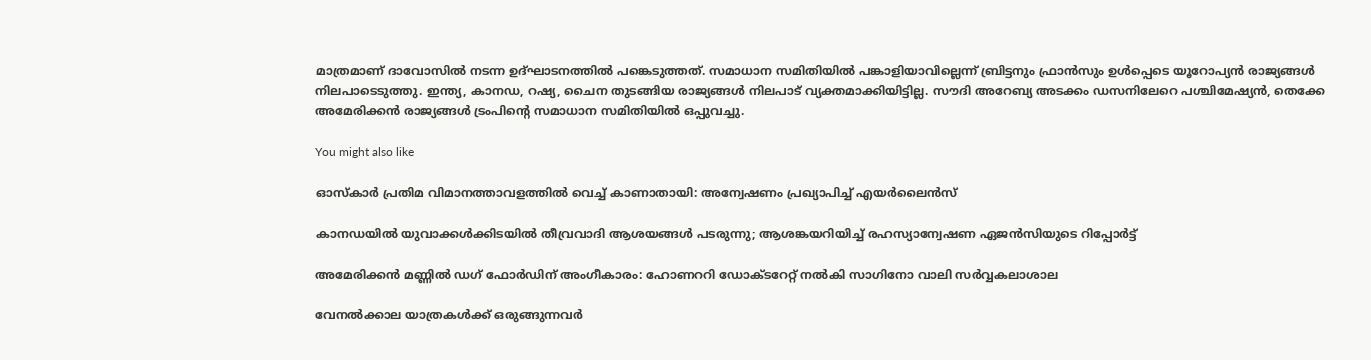മാത്രമാണ് ദാവോസിൽ നടന്ന ഉദ്ഘാടനത്തിൽ പങ്കെടുത്തത്. സമാധാന സമിതിയിൽ പങ്കാളിയാവില്ലെന്ന് ബ്രിട്ടനും ഫ്രാൻസും ഉൾപ്പെടെ യൂറോപ്യൻ രാജ്യങ്ങൾ നിലപാടെടുത്തു. ഇന്ത്യ, കാനഡ, റഷ്യ, ചൈന തുടങ്ങിയ രാജ്യങ്ങൾ നിലപാട് വ്യക്തമാക്കിയിട്ടില്ല. സൗദി അറേബ്യ അടക്കം ഡസനിലേറെ പശ്ചിമേഷ്യൻ, തെക്കേ അമേരിക്കൻ രാജ്യങ്ങൾ ട്രംപിന്റെ സമാധാന സമിതിയിൽ ഒപ്പുവച്ചു.

You might also like

ഓസ്കാർ പ്രതിമ വിമാനത്താവളത്തിൽ വെച്ച് കാണാതായി: അന്വേഷണം പ്രഖ്യാപിച്ച് എയർലൈൻസ്

കാനഡയിൽ യുവാക്കൾക്കിടയിൽ തീവ്രവാദി ആശയങ്ങൾ പടരുന്നു; ആശങ്കയറിയിച്ച് രഹസ്യാന്വേഷണ ഏജൻസിയുടെ റിപ്പോർട്ട്

അമേരിക്കൻ മണ്ണിൽ ഡഗ് ഫോർഡിന് അംഗീകാരം: ഹോണററി ഡോക്ടറേറ്റ് നൽകി സാഗിനോ വാലി സർവ്വകലാശാല

വേനൽക്കാല യാത്രകൾക്ക് ഒരുങ്ങുന്നവർ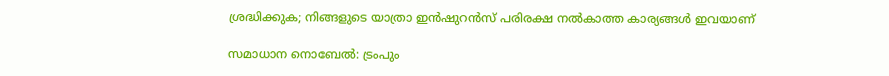ശ്രദ്ധിക്കുക; നിങ്ങളുടെ യാത്രാ ഇൻഷുറൻസ് പരിരക്ഷ നൽകാത്ത കാര്യങ്ങൾ ഇവയാണ്

സമാധാന നൊബേല്‍: ട്രംപും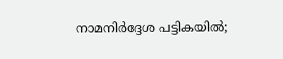നാമനിര്‍ദ്ദേശ പട്ടികയില്‍;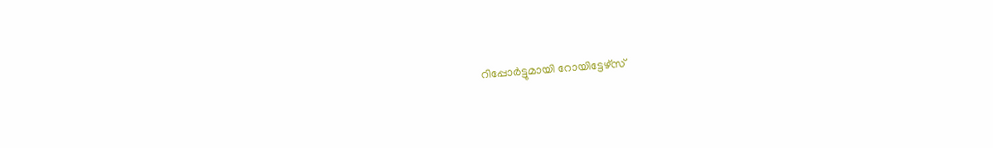റിപ്പോര്‍ട്ടുമായി റോയിട്ടേഴ്സ്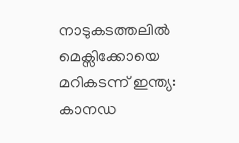നാടുകടത്തലിൽ മെക്സിക്കോയെ മറികടന്ന് ഇന്ത്യ: കാനഡ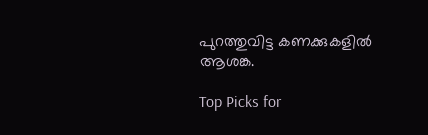പുറത്തുവിട്ട കണക്കുകളിൽ ആശങ്ക.

Top Picks for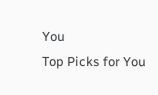You
Top Picks for You